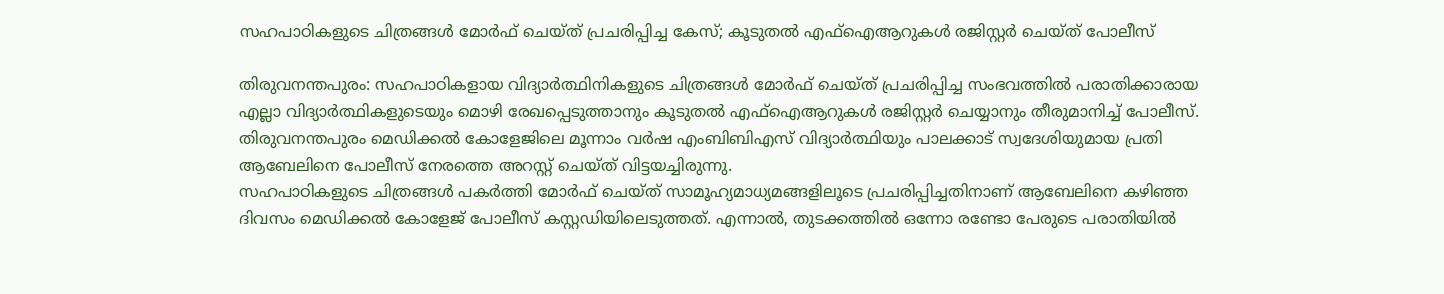സഹപാഠികളുടെ ചിത്രങ്ങൾ മോർഫ് ചെയ്ത് പ്രചരിപ്പിച്ച കേസ്; കൂടുതൽ എഫ്ഐആറുകൾ രജിസ്റ്റർ ചെയ്ത് പോലീസ്

തിരുവനന്തപുരം: സഹപാഠികളായ വിദ്യാർത്ഥിനികളുടെ ചിത്രങ്ങൾ മോർഫ് ചെയ്ത് പ്രചരിപ്പിച്ച സംഭവത്തിൽ പരാതിക്കാരായ എല്ലാ വിദ്യാർത്ഥികളുടെയും മൊഴി രേഖപ്പെടുത്താനും കൂടുതൽ എഫ്ഐആറുകൾ രജിസ്റ്റർ ചെയ്യാനും തീരുമാനിച്ച് പോലീസ്. തിരുവനന്തപുരം മെഡിക്കൽ കോളേജിലെ മൂന്നാം വർഷ എംബിബിഎസ് വിദ്യാർത്ഥിയും പാലക്കാട് സ്വദേശിയുമായ പ്രതി ആബേലിനെ പോലീസ് നേരത്തെ അറസ്റ്റ് ചെയ്ത് വിട്ടയച്ചിരുന്നു.
സഹപാഠികളുടെ ചിത്രങ്ങൾ പകർത്തി മോർഫ് ചെയ്ത് സാമൂഹ്യമാധ്യമങ്ങളിലൂടെ പ്രചരിപ്പിച്ചതിനാണ് ആബേലിനെ കഴിഞ്ഞ ദിവസം മെഡിക്കൽ കോളേജ് പോലീസ് കസ്റ്റഡിയിലെടുത്തത്. എന്നാൽ, തുടക്കത്തിൽ ഒന്നോ രണ്ടോ പേരുടെ പരാതിയിൽ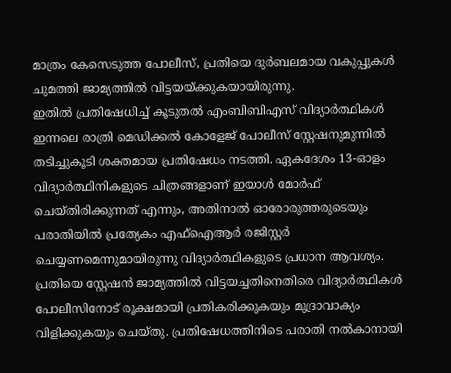മാത്രം കേസെടുത്ത പോലീസ്, പ്രതിയെ ദുർബലമായ വകുപ്പുകൾ ചുമത്തി ജാമ്യത്തിൽ വിട്ടയയ്ക്കുകയായിരുന്നു.
ഇതിൽ പ്രതിഷേധിച്ച് കൂടുതൽ എംബിബിഎസ് വിദ്യാർത്ഥികൾ ഇന്നലെ രാത്രി മെഡിക്കൽ കോളേജ് പോലീസ് സ്റ്റേഷനുമുന്നിൽ തടിച്ചുകൂടി ശക്തമായ പ്രതിഷേധം നടത്തി. ഏകദേശം 13-ഓളം വിദ്യാർത്ഥിനികളുടെ ചിത്രങ്ങളാണ് ഇയാൾ മോർഫ് ചെയ്തിരിക്കുന്നത് എന്നും, അതിനാൽ ഓരോരുത്തരുടെയും പരാതിയിൽ പ്രത്യേകം എഫ്ഐആർ രജിസ്റ്റർ ചെയ്യണമെന്നുമായിരുന്നു വിദ്യാർത്ഥികളുടെ പ്രധാന ആവശ്യം.
പ്രതിയെ സ്റ്റേഷൻ ജാമ്യത്തിൽ വിട്ടയച്ചതിനെതിരെ വിദ്യാർത്ഥികൾ പോലീസിനോട് രൂക്ഷമായി പ്രതികരിക്കുകയും മുദ്രാവാക്യം വിളിക്കുകയും ചെയ്തു. പ്രതിഷേധത്തിനിടെ പരാതി നൽകാനായി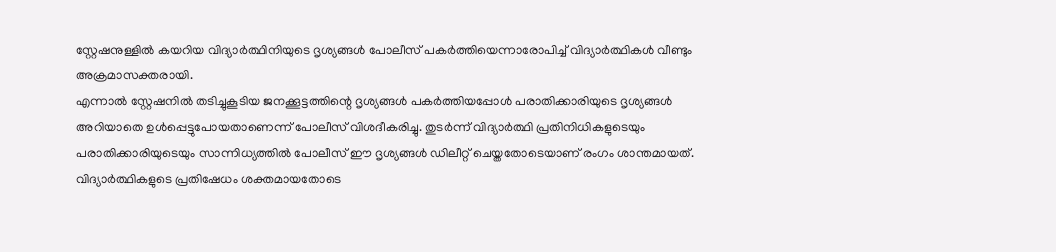സ്റ്റേഷനുള്ളിൽ കയറിയ വിദ്യാർത്ഥിനിയുടെ ദൃശ്യങ്ങൾ പോലീസ് പകർത്തിയെന്നാരോപിച്ച് വിദ്യാർത്ഥികൾ വീണ്ടും അക്രമാസക്തരായി.
എന്നാൽ സ്റ്റേഷനിൽ തടിച്ചുകൂടിയ ജനക്കൂട്ടത്തിന്റെ ദൃശ്യങ്ങൾ പകർത്തിയപ്പോൾ പരാതിക്കാരിയുടെ ദൃശ്യങ്ങൾ അറിയാതെ ഉൾപ്പെട്ടുപോയതാണെന്ന് പോലീസ് വിശദീകരിച്ചു. തുടർന്ന് വിദ്യാർത്ഥി പ്രതിനിധികളുടെയും പരാതിക്കാരിയുടെയും സാന്നിധ്യത്തിൽ പോലീസ് ഈ ദൃശ്യങ്ങൾ ഡിലീറ്റ് ചെയ്തതോടെയാണ് രംഗം ശാന്തമായത്.
വിദ്യാർത്ഥികളുടെ പ്രതിഷേധം ശക്തമായതോടെ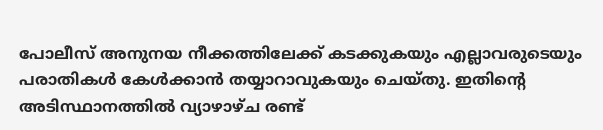പോലീസ് അനുനയ നീക്കത്തിലേക്ക് കടക്കുകയും എല്ലാവരുടെയും പരാതികൾ കേൾക്കാൻ തയ്യാറാവുകയും ചെയ്തു. ഇതിന്റെ അടിസ്ഥാനത്തിൽ വ്യാഴാഴ്ച രണ്ട്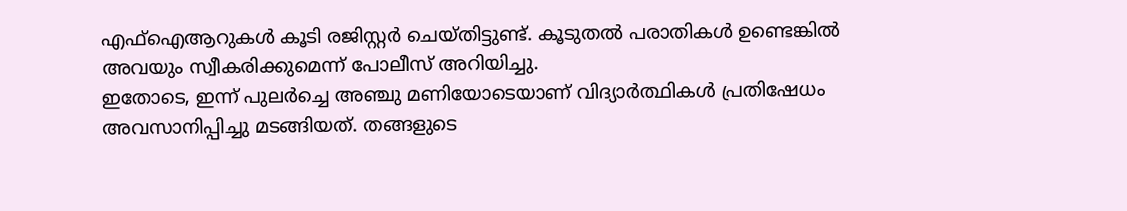എഫ്ഐആറുകൾ കൂടി രജിസ്റ്റർ ചെയ്തിട്ടുണ്ട്. കൂടുതൽ പരാതികൾ ഉണ്ടെങ്കിൽ അവയും സ്വീകരിക്കുമെന്ന് പോലീസ് അറിയിച്ചു.
ഇതോടെ, ഇന്ന് പുലർച്ചെ അഞ്ചു മണിയോടെയാണ് വിദ്യാർത്ഥികൾ പ്രതിഷേധം അവസാനിപ്പിച്ചു മടങ്ങിയത്. തങ്ങളുടെ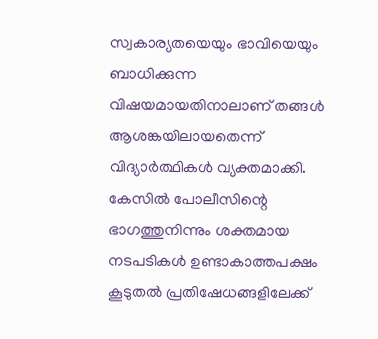സ്വകാര്യതയെയും ഭാവിയെയും ബാധിക്കുന്ന വിഷയമായതിനാലാണ് തങ്ങൾ ആശങ്കയിലായതെന്ന് വിദ്യാർത്ഥികൾ വ്യക്തമാക്കി. കേസിൽ പോലീസിന്റെ ഭാഗത്തുനിന്നും ശക്തമായ നടപടികൾ ഉണ്ടാകാത്തപക്ഷം കൂടുതൽ പ്രതിഷേധങ്ങളിലേക്ക്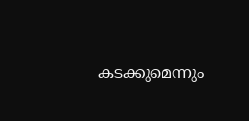കടക്കുമെന്നും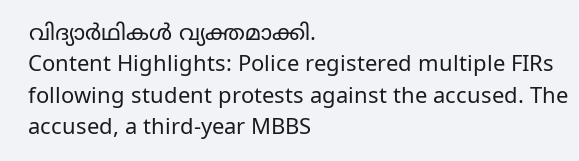വിദ്യാർഥികൾ വ്യക്തമാക്കി.
Content Highlights: Police registered multiple FIRs following student protests against the accused. The accused, a third-year MBBS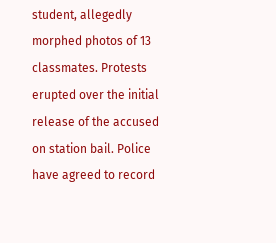student, allegedly morphed photos of 13 classmates. Protests erupted over the initial release of the accused on station bail. Police have agreed to record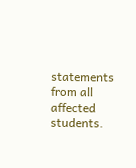statements from all affected students.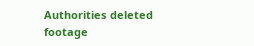Authorities deleted footage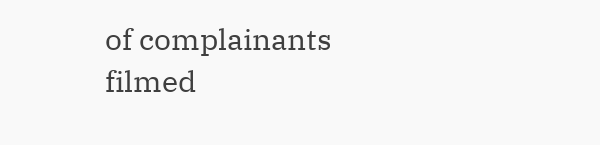of complainants filmed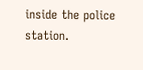inside the police station.